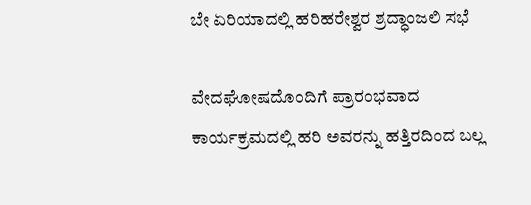ಬೇ ಏರಿಯಾದಲ್ಲಿ ಹರಿಹರೇಶ್ವರ ಶ್ರದ್ಧಾಂಜಲಿ ಸಭೆ

ವೇದಘೋಷದೊಂದಿಗೆ ಪ್ರಾರಂಭವಾದ ಕಾರ್ಯಕ್ರಮದಲ್ಲಿ ಹರಿ ಅವರನ್ನು ಹತ್ತಿರದಿಂದ ಬಲ್ಲ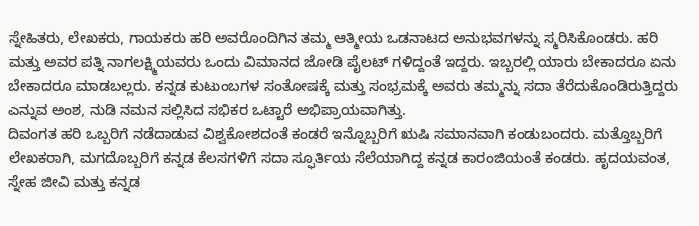ಸ್ನೇಹಿತರು, ಲೇಖಕರು, ಗಾಯಕರು ಹರಿ ಅವರೊಂದಿಗಿನ ತಮ್ಮ ಆತ್ಮೀಯ ಒಡನಾಟದ ಅನುಭವಗಳನ್ನು ಸ್ಮರಿಸಿಕೊಂಡರು. ಹರಿ ಮತ್ತು ಅವರ ಪತ್ನಿ ನಾಗಲಕ್ಷ್ಮಿಯವರು ಒಂದು ವಿಮಾನದ ಜೋಡಿ ಪೈಲಟ್ ಗಳಿದ್ದಂತೆ ಇದ್ದರು. ಇಬ್ಬರಲ್ಲಿ ಯಾರು ಬೇಕಾದರೂ ಏನು ಬೇಕಾದರೂ ಮಾಡಬಲ್ಲರು. ಕನ್ನಡ ಕುಟುಂಬಗಳ ಸಂತೋಷಕ್ಕೆ ಮತ್ತು ಸಂಭ್ರಮಕ್ಕೆ ಅವರು ತಮ್ಮನ್ನು ಸದಾ ತೆರೆದುಕೊಂಡಿರುತ್ತಿದ್ದರು ಎನ್ನುವ ಅಂಶ, ನುಡಿ ನಮನ ಸಲ್ಲಿಸಿದ ಸಭಿಕರ ಒಟ್ಟಾರೆ ಅಭಿಪ್ರಾಯವಾಗಿತ್ತು.
ದಿವಂಗತ ಹರಿ ಒಬ್ಬರಿಗೆ ನಡೆದಾಡುವ ವಿಶ್ವಕೋಶದಂತೆ ಕಂಡರೆ ಇನ್ನೊಬ್ಬರಿಗೆ ಋಷಿ ಸಮಾನವಾಗಿ ಕಂಡುಬಂದರು. ಮತ್ತೊಬ್ಬರಿಗೆ ಲೇಖಕರಾಗಿ, ಮಗದೊಬ್ಬರಿಗೆ ಕನ್ನಡ ಕೆಲಸಗಳಿಗೆ ಸದಾ ಸ್ಫೂರ್ತಿಯ ಸೆಲೆಯಾಗಿದ್ದ ಕನ್ನಡ ಕಾರಂಜಿಯಂತೆ ಕಂಡರು. ಹೃದಯವಂತ, ಸ್ನೇಹ ಜೀವಿ ಮತ್ತು ಕನ್ನಡ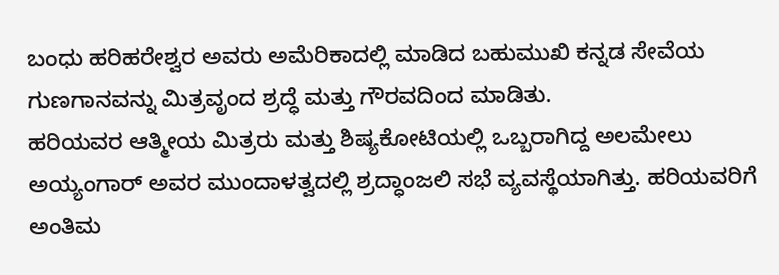ಬಂಧು ಹರಿಹರೇಶ್ವರ ಅವರು ಅಮೆರಿಕಾದಲ್ಲಿ ಮಾಡಿದ ಬಹುಮುಖಿ ಕನ್ನಡ ಸೇವೆಯ ಗುಣಗಾನವನ್ನು ಮಿತ್ರವೃಂದ ಶ್ರದ್ಧೆ ಮತ್ತು ಗೌರವದಿಂದ ಮಾಡಿತು.
ಹರಿಯವರ ಆತ್ಮೀಯ ಮಿತ್ರರು ಮತ್ತು ಶಿಷ್ಯಕೋಟಿಯಲ್ಲಿ ಒಬ್ಬರಾಗಿದ್ದ ಅಲಮೇಲು ಅಯ್ಯಂಗಾರ್ ಅವರ ಮುಂದಾಳತ್ವದಲ್ಲಿ ಶ್ರದ್ಧಾಂಜಲಿ ಸಭೆ ವ್ಯವಸ್ಥೆಯಾಗಿತ್ತು. ಹರಿಯವರಿಗೆ ಅಂತಿಮ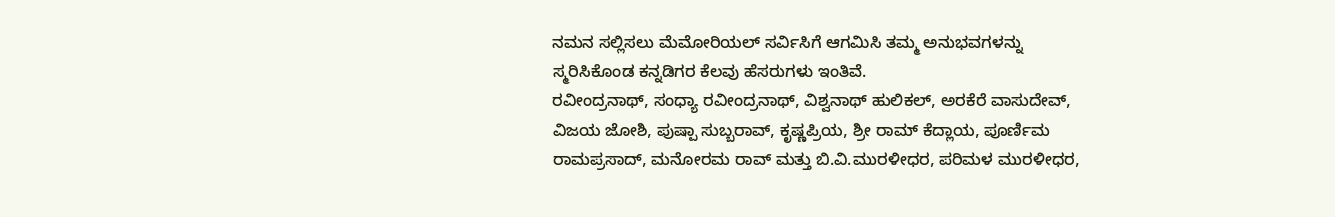ನಮನ ಸಲ್ಲಿಸಲು ಮೆಮೋರಿಯಲ್ ಸರ್ವಿಸಿಗೆ ಆಗಮಿಸಿ ತಮ್ಮ ಅನುಭವಗಳನ್ನು ಸ್ಮರಿಸಿಕೊಂಡ ಕನ್ನಡಿಗರ ಕೆಲವು ಹೆಸರುಗಳು ಇಂತಿವೆ.
ರವೀಂದ್ರನಾಥ್, ಸಂಧ್ಯಾ ರವೀಂದ್ರನಾಥ್, ವಿಶ್ವನಾಥ್ ಹುಲಿಕಲ್, ಅರಕೆರೆ ವಾಸುದೇವ್, ವಿಜಯ ಜೋಶಿ, ಪುಷ್ಪಾ ಸುಬ್ಬರಾವ್, ಕೃಷ್ಣಪ್ರಿಯ, ಶ್ರೀ ರಾಮ್ ಕೆದ್ಲಾಯ, ಪೂರ್ಣಿಮ ರಾಮಪ್ರಸಾದ್, ಮನೋರಮ ರಾವ್ ಮತ್ತು ಬಿ.ವಿ.ಮುರಳೀಧರ, ಪರಿಮಳ ಮುರಳೀಧರ,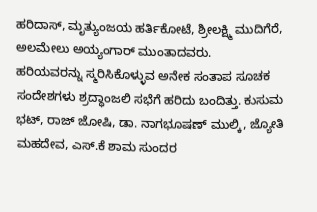ಹರಿದಾಸ್, ಮೃತ್ಯುಂಜಯ ಹರ್ತಿಕೋಟೆ, ಶ್ರೀಲಕ್ಷ್ಮಿ ಮುದಿಗೆರೆ, ಅಲಮೇಲು ಅಯ್ಯಂಗಾರ್ ಮುಂತಾದವರು.
ಹರಿಯವರನ್ನು ಸ್ಮರಿಸಿಕೊಳ್ಳುವ ಅನೇಕ ಸಂತಾಪ ಸೂಚಕ ಸಂದೇಶಗಳು ಶ್ರದ್ಧಾಂಜಲಿ ಸಭೆಗೆ ಹರಿದು ಬಂದಿತ್ತು. ಕುಸುಮ ಭಟ್, ರಾಜ್ ಜೋಷಿ, ಡಾ. ನಾಗಭೂಷಣ್ ಮುಲ್ಕಿ, ಜ್ಯೋತಿ ಮಹದೇವ, ಎಸ್.ಕೆ ಶಾಮ ಸುಂದರ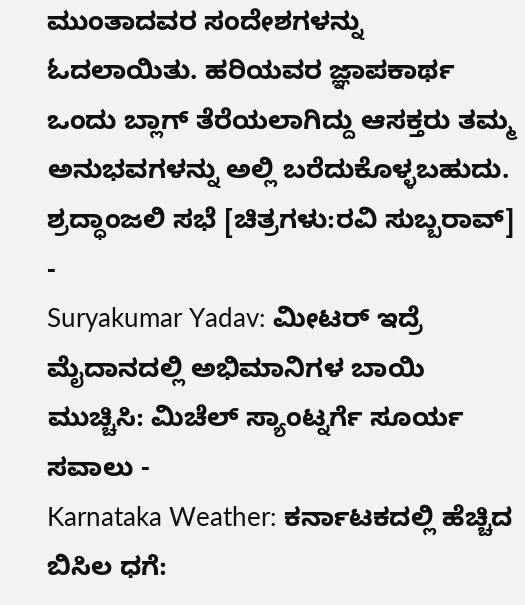ಮುಂತಾದವರ ಸಂದೇಶಗಳನ್ನು ಓದಲಾಯಿತು. ಹರಿಯವರ ಜ್ಞಾಪಕಾರ್ಥ ಒಂದು ಬ್ಲಾಗ್ ತೆರೆಯಲಾಗಿದ್ದು ಆಸಕ್ತರು ತಮ್ಮ ಅನುಭವಗಳನ್ನು ಅಲ್ಲಿ ಬರೆದುಕೊಳ್ಳಬಹುದು.
ಶ್ರದ್ಧಾಂಜಲಿ ಸಭೆ [ಚಿತ್ರಗಳು:ರವಿ ಸುಬ್ಬರಾವ್]
-
Suryakumar Yadav: ಮೀಟರ್ ಇದ್ರೆ ಮೈದಾನದಲ್ಲಿ ಅಭಿಮಾನಿಗಳ ಬಾಯಿ ಮುಚ್ಚಿಸಿ: ಮಿಚೆಲ್ ಸ್ಯಾಂಟ್ನರ್ಗೆ ಸೂರ್ಯ ಸವಾಲು -
Karnataka Weather: ಕರ್ನಾಟಕದಲ್ಲಿ ಹೆಚ್ಚಿದ ಬಿಸಿಲ ಧಗೆ: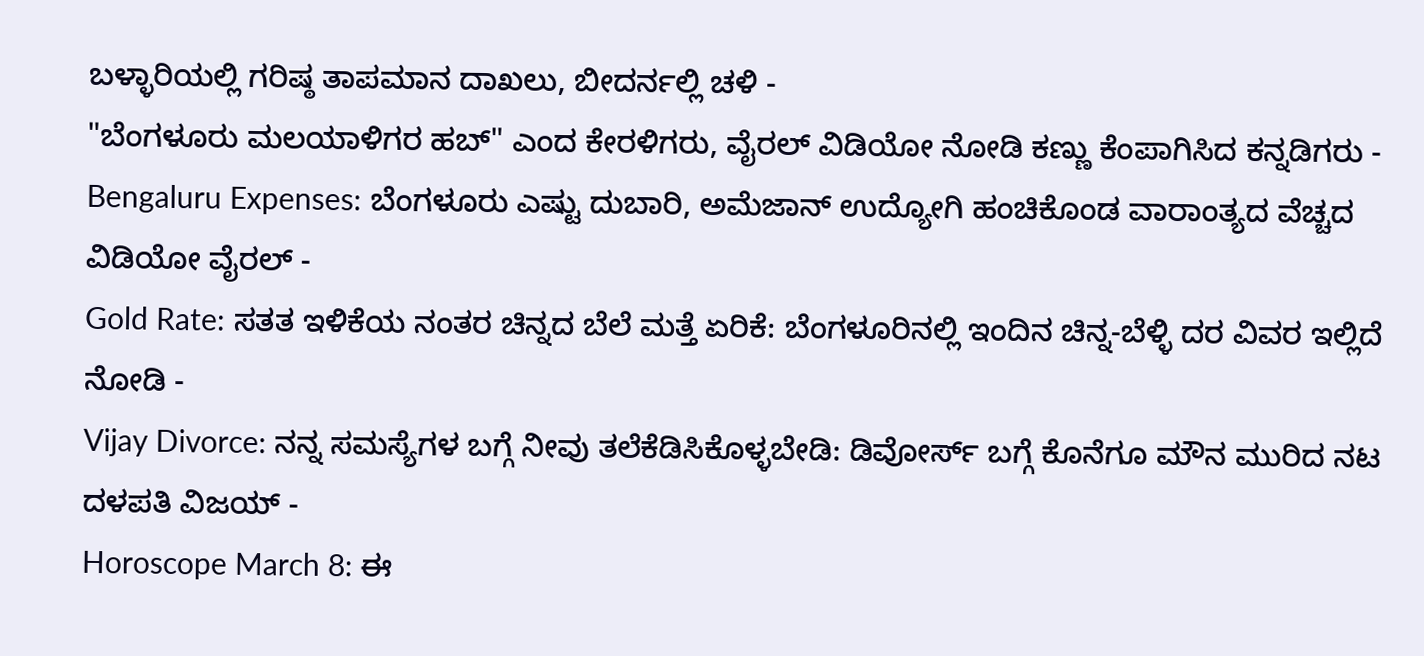ಬಳ್ಳಾರಿಯಲ್ಲಿ ಗರಿಷ್ಠ ತಾಪಮಾನ ದಾಖಲು, ಬೀದರ್ನಲ್ಲಿ ಚಳಿ -
"ಬೆಂಗಳೂರು ಮಲಯಾಳಿಗರ ಹಬ್" ಎಂದ ಕೇರಳಿಗರು, ವೈರಲ್ ವಿಡಿಯೋ ನೋಡಿ ಕಣ್ಣು ಕೆಂಪಾಗಿಸಿದ ಕನ್ನಡಿಗರು -
Bengaluru Expenses: ಬೆಂಗಳೂರು ಎಷ್ಟು ದುಬಾರಿ, ಅಮೆಜಾನ್ ಉದ್ಯೋಗಿ ಹಂಚಿಕೊಂಡ ವಾರಾಂತ್ಯದ ವೆಚ್ಚದ ವಿಡಿಯೋ ವೈರಲ್ -
Gold Rate: ಸತತ ಇಳಿಕೆಯ ನಂತರ ಚಿನ್ನದ ಬೆಲೆ ಮತ್ತೆ ಏರಿಕೆ: ಬೆಂಗಳೂರಿನಲ್ಲಿ ಇಂದಿನ ಚಿನ್ನ-ಬೆಳ್ಳಿ ದರ ವಿವರ ಇಲ್ಲಿದೆ ನೋಡಿ -
Vijay Divorce: ನನ್ನ ಸಮಸ್ಯೆಗಳ ಬಗ್ಗೆ ನೀವು ತಲೆಕೆಡಿಸಿಕೊಳ್ಳಬೇಡಿ: ಡಿವೋರ್ಸ್ ಬಗ್ಗೆ ಕೊನೆಗೂ ಮೌನ ಮುರಿದ ನಟ ದಳಪತಿ ವಿಜಯ್ -
Horoscope March 8: ಈ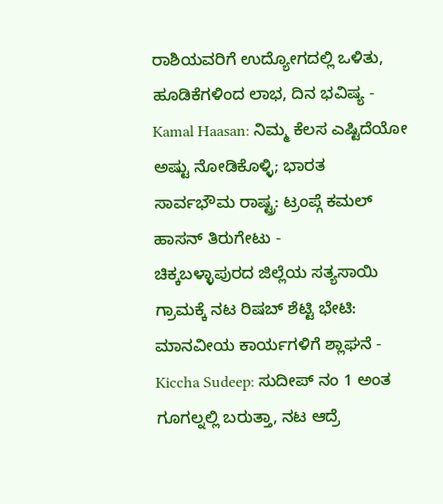ರಾಶಿಯವರಿಗೆ ಉದ್ಯೋಗದಲ್ಲಿ ಒಳಿತು, ಹೂಡಿಕೆಗಳಿಂದ ಲಾಭ, ದಿನ ಭವಿಷ್ಯ -
Kamal Haasan: ನಿಮ್ಮ ಕೆಲಸ ಎಷ್ಟಿದೆಯೋ ಅಷ್ಟು ನೋಡಿಕೊಳ್ಳಿ; ಭಾರತ ಸಾರ್ವಭೌಮ ರಾಷ್ಟ್ರ: ಟ್ರಂಪ್ಗೆ ಕಮಲ್ ಹಾಸನ್ ತಿರುಗೇಟು -
ಚಿಕ್ಕಬಳ್ಳಾಪುರದ ಜಿಲ್ಲೆಯ ಸತ್ಯಸಾಯಿ ಗ್ರಾಮಕ್ಕೆ ನಟ ರಿಷಬ್ ಶೆಟ್ಟಿ ಭೇಟಿ: ಮಾನವೀಯ ಕಾರ್ಯಗಳಿಗೆ ಶ್ಲಾಘನೆ -
Kiccha Sudeep: ಸುದೀಪ್ ನಂ 1 ಅಂತ ಗೂಗಲ್ನಲ್ಲಿ ಬರುತ್ತಾ, ನಟ ಆದ್ರೆ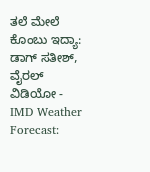ತಲೆ ಮೇಲೆ ಕೊಂಬು ಇದ್ಯಾ: ಡಾಗ್ ಸತೀಶ್, ವೈರಲ್ ವಿಡಿಯೋ -
IMD Weather Forecast: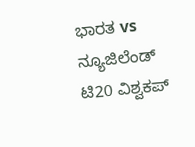ಭಾರತ vs ನ್ಯೂಜಿಲೆಂಡ್ ಟಿ20 ವಿಶ್ವಕಪ್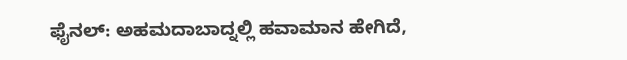ಫೈನಲ್: ಅಹಮದಾಬಾದ್ನಲ್ಲಿ ಹವಾಮಾನ ಹೇಗಿದೆ,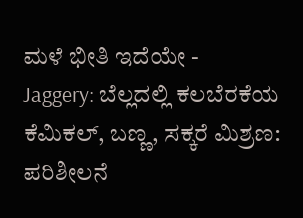ಮಳೆ ಭೀತಿ ಇದೆಯೇ -
Jaggery: ಬೆಲ್ಲದಲ್ಲಿ ಕಲಬೆರಕೆಯ ಕೆಮಿಕಲ್, ಬಣ್ಣ, ಸಕ್ಕರೆ ಮಿಶ್ರಣ: ಪರಿಶೀಲನೆ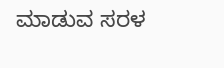ಮಾಡುವ ಸರಳ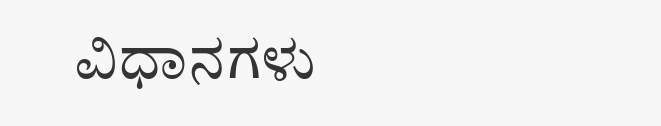ವಿಧಾನಗಳು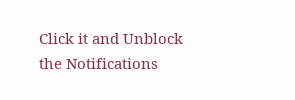Click it and Unblock the Notifications